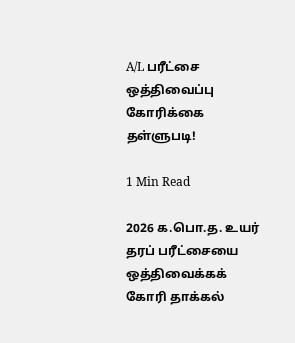A/L பரீட்சை ஒத்திவைப்பு கோரிக்கை தள்ளுபடி!

1 Min Read

2026 க.பொ.த. உயர் தரப் பரீட்சையை ஒத்திவைக்கக் கோரி தாக்கல்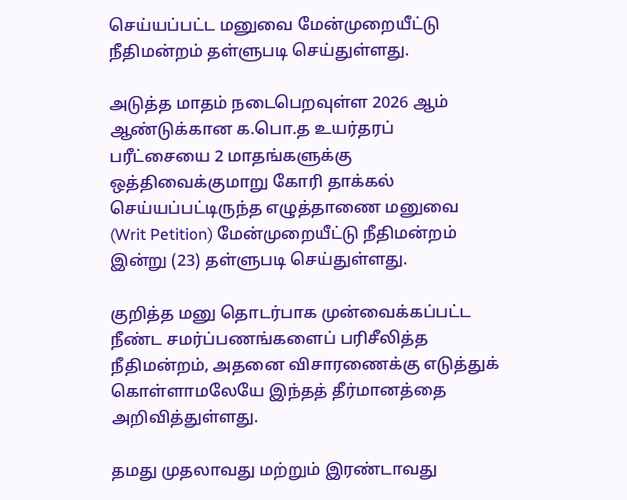செய்யப்பட்ட மனுவை மேன்முறையீட்டு நீதிமன்றம் தள்ளுபடி செய்துள்ளது.

அடுத்த மாதம் நடைபெறவுள்ள 2026 ஆம் ஆண்டுக்கான க.பொ.த உயர்தரப் பரீட்சையை 2 மாதங்களுக்கு ஒத்திவைக்குமாறு கோரி தாக்கல் செய்யப்பட்டிருந்த எழுத்தாணை மனுவை (Writ Petition) மேன்முறையீட்டு நீதிமன்றம் இன்று (23) தள்ளுபடி செய்துள்ளது.

குறித்த மனு தொடர்பாக முன்வைக்கப்பட்ட நீண்ட சமர்ப்பணங்களைப் பரிசீலித்த நீதிமன்றம், அதனை விசாரணைக்கு எடுத்துக் கொள்ளாமலேயே இந்தத் தீர்மானத்தை அறிவித்துள்ளது.

தமது முதலாவது மற்றும் இரண்டாவது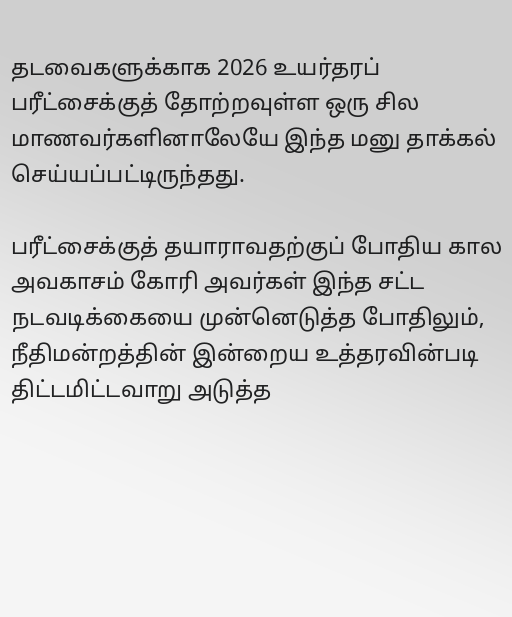தடவைகளுக்காக 2026 உயர்தரப் பரீட்சைக்குத் தோற்றவுள்ள ஒரு சில மாணவர்களினாலேயே இந்த மனு தாக்கல் செய்யப்பட்டிருந்தது.

பரீட்சைக்குத் தயாராவதற்குப் போதிய கால அவகாசம் கோரி அவர்கள் இந்த சட்ட நடவடிக்கையை முன்னெடுத்த போதிலும், நீதிமன்றத்தின் இன்றைய உத்தரவின்படி திட்டமிட்டவாறு அடுத்த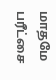மாதமே பரீட்சை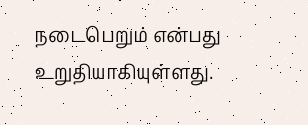நடைபெறும் என்பது உறுதியாகியுள்ளது.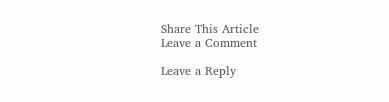Share This Article
Leave a Comment

Leave a Reply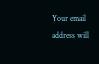Your email address will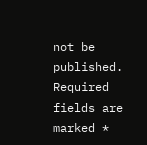not be published. Required fields are marked *